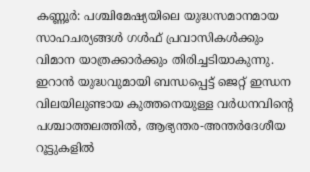കണ്ണൂർ: പശ്ചിമേഷ്യയിലെ യുദ്ധസമാനമായ സാഹചര്യങ്ങൾ ഗൾഫ് പ്രവാസികൾക്കും വിമാന യാത്രക്കാർക്കും തിരിച്ചടിയാകുന്നു. ഇറാൻ യുദ്ധവുമായി ബന്ധപ്പെട്ട് ജെറ്റ് ഇന്ധന വിലയിലുണ്ടായ കുത്തനെയുള്ള വർധനവിന്റെ പശ്ചാത്തലത്തിൽ, ആഭ്യന്തര-അന്തർദേശീയ റൂട്ടുകളിൽ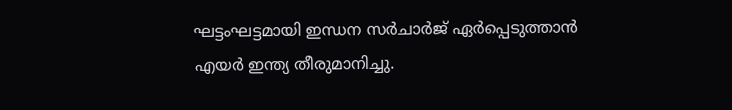ഘട്ടംഘട്ടമായി ഇന്ധന സർചാർജ് ഏർപ്പെടുത്താൻ എയർ ഇന്ത്യ തീരുമാനിച്ചു.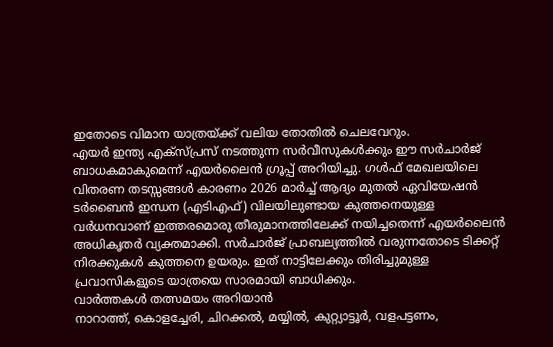ഇതോടെ വിമാന യാത്രയ്ക്ക് വലിയ തോതിൽ ചെലവേറും.
എയർ ഇന്ത്യ എക്സ്പ്രസ് നടത്തുന്ന സർവീസുകൾക്കും ഈ സർചാർജ് ബാധകമാകുമെന്ന് എയർലൈൻ ഗ്രൂപ്പ് അറിയിച്ചു. ഗൾഫ് മേഖലയിലെ വിതരണ തടസ്സങ്ങൾ കാരണം 2026 മാർച്ച് ആദ്യം മുതൽ ഏവിയേഷൻ ടർബൈൻ ഇന്ധന (എടിഎഫ്) വിലയിലുണ്ടായ കുത്തനെയുള്ള വർധനവാണ് ഇത്തരമൊരു തീരുമാനത്തിലേക്ക് നയിച്ചതെന്ന് എയർലൈൻ അധികൃതർ വ്യക്തമാക്കി. സർചാർജ് പ്രാബല്യത്തിൽ വരുന്നതോടെ ടിക്കറ്റ് നിരക്കുകൾ കുത്തനെ ഉയരും. ഇത് നാട്ടിലേക്കും തിരിച്ചുമുള്ള പ്രവാസികളുടെ യാത്രയെ സാരമായി ബാധിക്കും.
വാർത്തകൾ തത്സമയം അറിയാൻ
നാറാത്ത്, കൊളച്ചേരി, ചിറക്കൽ, മയ്യിൽ, കുറ്റ്യാട്ടൂർ, വളപട്ടണം,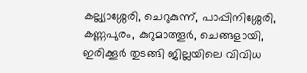കല്ല്യാശ്ശേരി, ചെറുകുന്ന്, പാപ്പിനിശ്ശേരി, കണ്ണപുരം, കുറുമാത്തൂർ, ചെങ്ങളായി, ഇരിക്കൂർ തുടങ്ങി ജില്ലയിലെ വിവിധ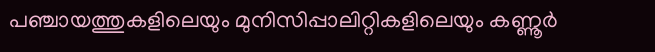പഞ്ചായത്തുകളിലെയും മുനിസിപ്പാലിറ്റികളിലെയും കണ്ണൂർ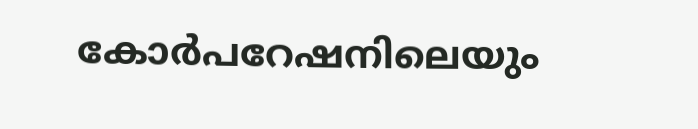കോർപറേഷനിലെയും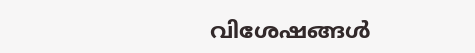വിശേഷങ്ങൾ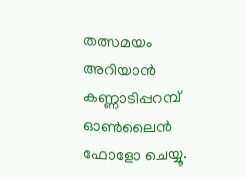തത്സമയം അറിയാൻ കണ്ണാടിപ്പറമ്പ് ഓൺലൈൻ ഫോളോ ചെയ്യൂ.